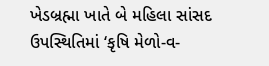ખેડબ્રહ્મા ખાતે બે મહિલા સાંસદ ઉપસ્થિતિમાં ‘કૃષિ મેળો-વ-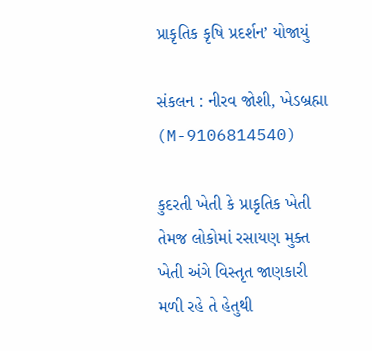પ્રાકૃતિક કૃષિ પ્રદર્શન’ યોજાયું

સંકલન : નીરવ જોશી, ખેડબ્રહ્મા (M-9106814540)

કુદરતી ખેતી કે પ્રાકૃતિક ખેતી તેમજ લોકોમાં રસાયણ મુક્ત ખેતી અંગે વિસ્તૃત જાણકારી મળી રહે તે હેતુથી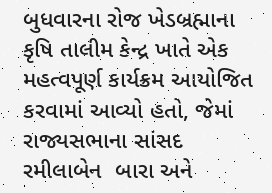બુધવારના રોજ ખેડબ્રહ્માના કૃષિ તાલીમ કેન્દ્ર ખાતે એક મહત્વપૂર્ણ કાર્યક્રમ આયોજિત કરવામાં આવ્યો હતો, જેમાં રાજ્યસભાના સાંસદ રમીલાબેન  બારા અને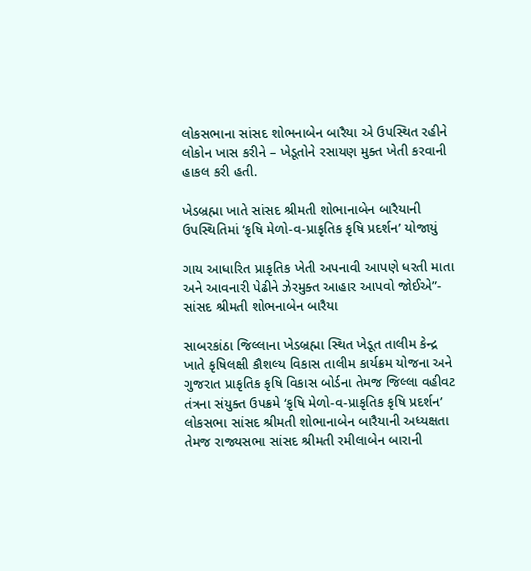લોકસભાના સાંસદ શોભનાબેન બારૈયા એ ઉપસ્થિત રહીને લોકોન ખાસ કરીને – ખેડૂતોને રસાયણ મુક્ત ખેતી કરવાની હાકલ કરી હતી.

ખેડબ્રહ્મા ખાતે સાંસદ શ્રીમતી શોભાનાબેન બારૈયાની ઉપસ્થિતિમાં ‘કૃષિ મેળો-વ-પ્રાકૃતિક કૃષિ પ્રદર્શન’ યોજાયું

ગાય આધારિત પ્રાકૃતિક ખેતી અપનાવી આપણે ધરતી માતા અને આવનારી પેઢીને ઝેરમુક્ત આહાર આપવો જોઈએ”- સાંસદ શ્રીમતી શોભનાબેન બારૈયા

સાબરકાંઠા જિલ્લાના ખેડબ્રહ્મા સ્થિત ખેડૂત તાલીમ કેન્દ્ર ખાતે કૃષિલક્ષી કૌશલ્ય વિકાસ તાલીમ કાર્યક્રમ યોજના અને ગુજરાત પ્રાકૃતિક કૃષિ વિકાસ બોર્ડના તેમજ જિલ્લા વહીવટ તંત્રના સંયુક્ત ઉપક્રમે ‘કૃષિ મેળો-વ-પ્રાકૃતિક કૃષિ પ્રદર્શન’ લોકસભા સાંસદ શ્રીમતી શોભાનાબેન બારૈયાની અધ્યક્ષતા તેમજ રાજ્યસભા સાંસદ શ્રીમતી રમીલાબેન બારાની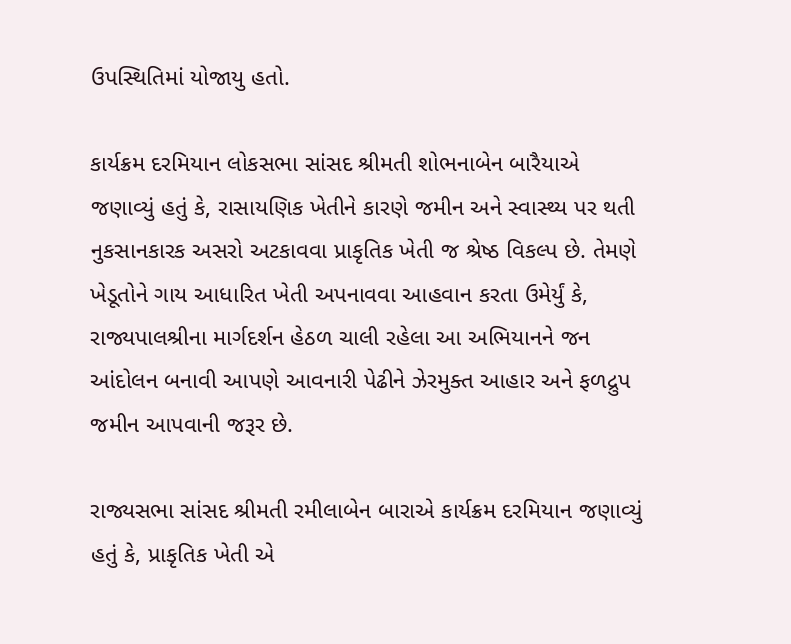ઉપસ્થિતિમાં યોજાયુ હતો.

કાર્યક્રમ દરમિયાન લોકસભા સાંસદ શ્રીમતી શોભનાબેન બારૈયાએ જણાવ્યું હતું કે, રાસાયણિક ખેતીને કારણે જમીન અને સ્વાસ્થ્ય પર થતી નુકસાનકારક અસરો અટકાવવા પ્રાકૃતિક ખેતી જ શ્રેષ્ઠ વિકલ્પ છે. તેમણે ખેડૂતોને ગાય આધારિત ખેતી અપનાવવા આહવાન કરતા ઉમેર્યું કે, રાજ્યપાલશ્રીના માર્ગદર્શન હેઠળ ચાલી રહેલા આ અભિયાનને જન આંદોલન બનાવી આપણે આવનારી પેઢીને ઝેરમુક્ત આહાર અને ફળદ્રુપ જમીન આપવાની જરૂર છે.

રાજ્યસભા સાંસદ શ્રીમતી રમીલાબેન બારાએ કાર્યક્રમ દરમિયાન જણાવ્યું હતું કે, પ્રાકૃતિક ખેતી એ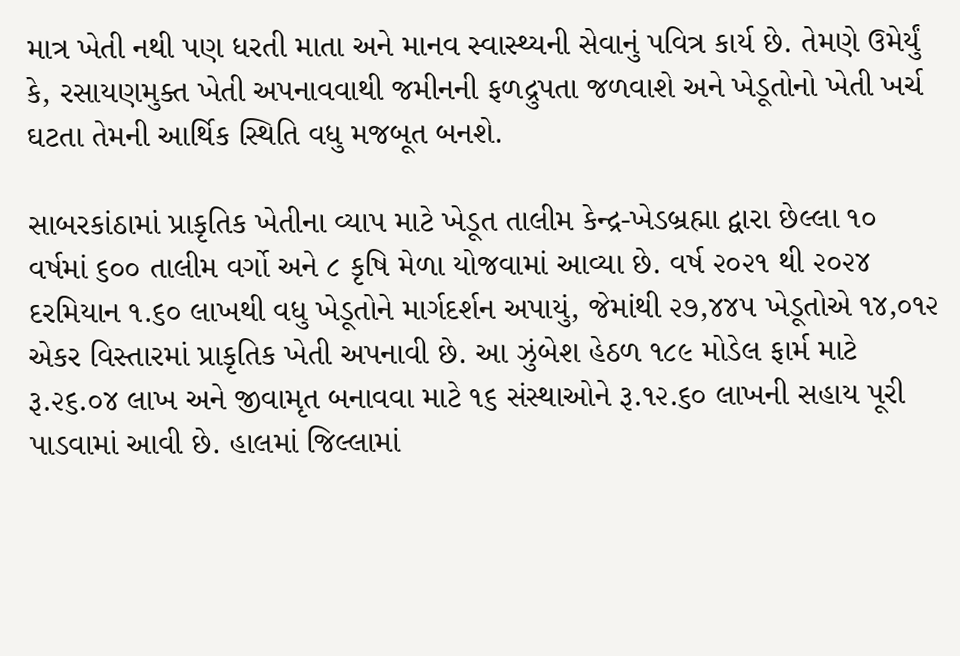માત્ર ખેતી નથી પણ ધરતી માતા અને માનવ સ્વાસ્થ્યની સેવાનું પવિત્ર કાર્ય છે. તેમણે ઉમેર્યું કે, રસાયણમુક્ત ખેતી અપનાવવાથી જમીનની ફળદ્રુપતા જળવાશે અને ખેડૂતોનો ખેતી ખર્ચ ઘટતા તેમની આર્થિક સ્થિતિ વધુ મજબૂત બનશે.

સાબરકાંઠામાં પ્રાકૃતિક ખેતીના વ્યાપ માટે ખેડૂત તાલીમ કેન્દ્ર-ખેડબ્રહ્મા દ્વારા છેલ્લા ૧૦ વર્ષમાં ૬૦૦ તાલીમ વર્ગો અને ૮ કૃષિ મેળા યોજવામાં આવ્યા છે. વર્ષ ૨૦૨૧ થી ૨૦૨૪ દરમિયાન ૧.૬૦ લાખથી વધુ ખેડૂતોને માર્ગદર્શન અપાયું, જેમાંથી ૨૭,૪૪૫ ખેડૂતોએ ૧૪,૦૧૨ એકર વિસ્તારમાં પ્રાકૃતિક ખેતી અપનાવી છે. આ ઝુંબેશ હેઠળ ૧૮૯ મોડેલ ફાર્મ માટે રૂ.૨૬.૦૪ લાખ અને જીવામૃત બનાવવા માટે ૧૬ સંસ્થાઓને રૂ.૧૨.૬૦ લાખની સહાય પૂરી પાડવામાં આવી છે. હાલમાં જિલ્લામાં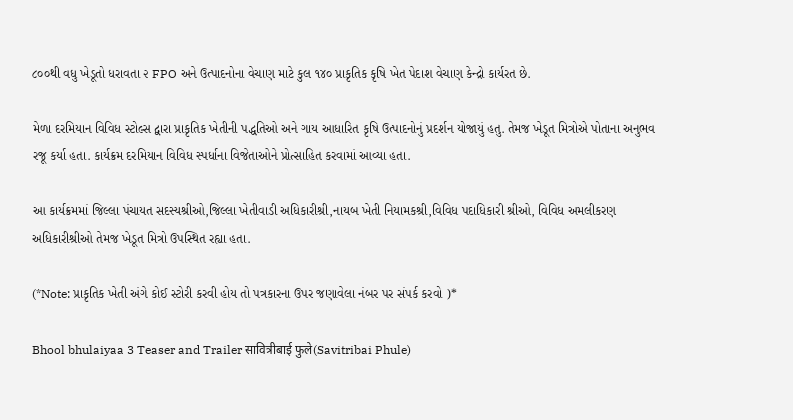૮૦૦થી વધુ ખેડૂતો ધરાવતા ૨ FPO અને ઉત્પાદનોના વેચાણ માટે કુલ ૧૪૦ પ્રાકૃતિક કૃષિ ખેત પેદાશ વેચાણ કેન્દ્રો કાર્યરત છે.

મેળા દરમિયાન વિવિધ સ્ટોલ્સ દ્વારા પ્રાકૃતિક ખેતીની પદ્ધતિઓ અને ગાય આધારિત કૃષિ ઉત્પાદનોનું પ્રદર્શન યોજાયું હતુ. તેમજ ખેડૂત મિત્રોએ પોતાના અનુભવ રજૂ કર્યા હતા. કાર્યક્રમ દરમિયાન વિવિધ સ્પર્ધાના વિજેતાઓને પ્રોત્સાહિત કરવામાં આવ્યા હતા.

આ કાર્યક્રમમાં જિલ્લા પંચાયત સદસ્યશ્રીઓ,જિલ્લા ખેતીવાડી અધિકારીશ્રી,નાયબ ખેતી નિયામકશ્રી,વિવિધ પદાધિકારી શ્રીઓ, વિવિધ અમલીકરણ અધિકારીશ્રીઓ તેમજ ખેડૂત મિત્રો ઉપસ્થિત રહ્યા હતા.

(*Note: પ્રાકૃતિક ખેતી અંગે કોઈ સ્ટોરી કરવી હોય તો પત્રકારના ઉપર જણાવેલા નંબર પર સંપર્ક કરવો )*

Bhool bhulaiyaa 3 Teaser and Trailer सावित्रीबाई फुले(Savitribai Phule)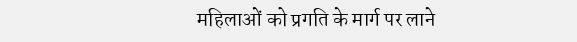महिलाओं को प्रगति के मार्ग पर लाने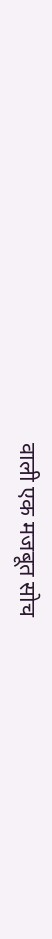वाली एक मजबूत सोच